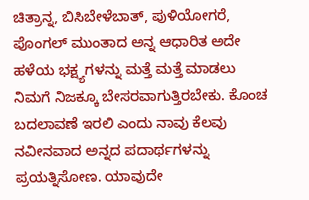ಚಿತ್ರಾನ್ನ, ಬಿಸಿಬೇಳೆಬಾತ್, ಪುಳಿಯೋಗರೆ, ಪೊಂಗಲ್ ಮುಂತಾದ ಅನ್ನ ಆಧಾರಿತ ಅದೇ ಹಳೆಯ ಭಕ್ಷ್ಯಗಳನ್ನು ಮತ್ತೆ ಮತ್ತೆ ಮಾಡಲು ನಿಮಗೆ ನಿಜಕ್ಕೂ ಬೇಸರವಾಗುತ್ತಿರಬೇಕು. ಕೊಂಚ ಬದಲಾವಣೆ ಇರಲಿ ಎಂದು ನಾವು ಕೆಲವು ನವೀನವಾದ ಅನ್ನದ ಪದಾರ್ಥಗಳನ್ನು ಪ್ರಯತ್ನಿಸೋಣ. ಯಾವುದೇ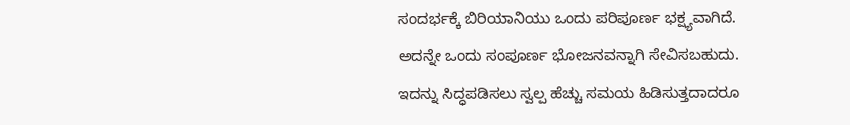ಸಂದರ್ಭಕ್ಕೆ ಬಿರಿಯಾನಿಯು ಒಂದು ಪರಿಪೂರ್ಣ ಭಕ್ಷ್ಯವಾಗಿದೆ. ಅದನ್ನೇ ಒಂದು ಸಂಪೂರ್ಣ ಭೋಜನವನ್ನಾಗಿ ಸೇವಿಸಬಹುದು. ಇದನ್ನು ಸಿದ್ಧಪಡಿಸಲು ಸ್ವಲ್ಪ ಹೆಚ್ಚು ಸಮಯ ಹಿಡಿಸುತ್ತದಾದರೂ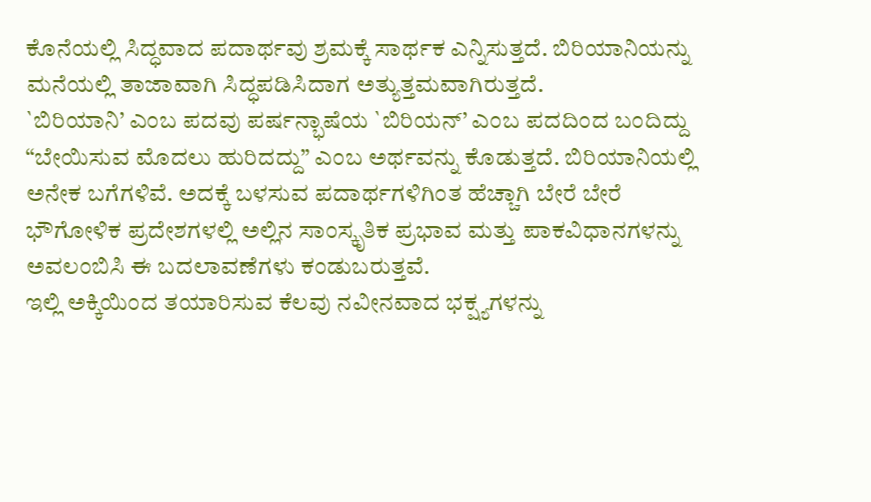ಕೊನೆಯಲ್ಲಿ ಸಿದ್ಧವಾದ ಪದಾರ್ಥವು ಶ್ರಮಕ್ಕೆ ಸಾರ್ಥಕ ಎನ್ನಿಸುತ್ತದೆ. ಬಿರಿಯಾನಿಯನ್ನು ಮನೆಯಲ್ಲಿ ತಾಜಾವಾಗಿ ಸಿದ್ಧಪಡಿಸಿದಾಗ ಅತ್ಯುತ್ತಮವಾಗಿರುತ್ತದೆ.
`ಬಿರಿಯಾನಿ’ ಎಂಬ ಪದವು ಪರ್ಷನ್ಭಾಷೆಯ `ಬಿರಿಯನ್’ ಎಂಬ ಪದದಿಂದ ಬಂದಿದ್ದು “ಬೇಯಿಸುವ ಮೊದಲು ಹುರಿದದ್ದು” ಎಂಬ ಅರ್ಥವನ್ನು ಕೊಡುತ್ತದೆ. ಬಿರಿಯಾನಿಯಲ್ಲಿ ಅನೇಕ ಬಗೆಗಳಿವೆ. ಅದಕ್ಕೆ ಬಳಸುವ ಪದಾರ್ಥಗಳಿಗಿಂತ ಹೆಚ್ಚಾಗಿ ಬೇರೆ ಬೇರೆ ಭೌಗೋಳಿಕ ಪ್ರದೇಶಗಳಲ್ಲಿ ಅಲ್ಲಿನ ಸಾಂಸ್ಕೃತಿಕ ಪ್ರಭಾವ ಮತ್ತು ಪಾಕವಿಧಾನಗಳನ್ನು ಅವಲಂಬಿಸಿ ಈ ಬದಲಾವಣೆಗಳು ಕಂಡುಬರುತ್ತವೆ.
ಇಲ್ಲಿ ಅಕ್ಕಿಯಿಂದ ತಯಾರಿಸುವ ಕೆಲವು ನವೀನವಾದ ಭಕ್ಷ್ಯಗಳನ್ನು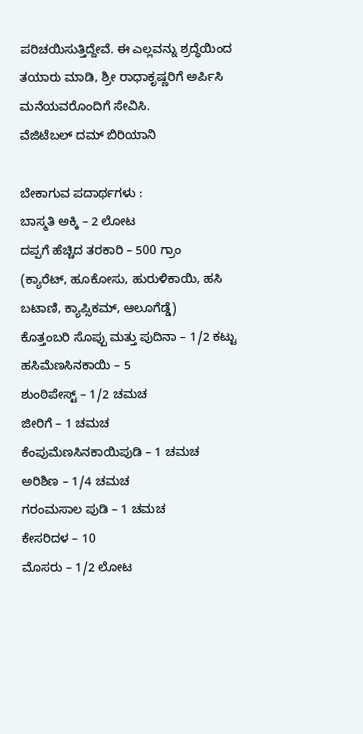ಪರಿಚಯಿಸುತ್ತಿದ್ದೇವೆ. ಈ ಎಲ್ಲವನ್ನು ಶ್ರದ್ಧೆಯಿಂದ ತಯಾರು ಮಾಡಿ, ಶ್ರೀ ರಾಧಾಕೃಷ್ಣರಿಗೆ ಅರ್ಪಿಸಿ ಮನೆಯವರೊಂದಿಗೆ ಸೇವಿಸಿ.
ವೆಜಿಟೆಬಲ್ ದಮ್ ಬಿರಿಯಾನಿ

ಬೇಕಾಗುವ ಪದಾರ್ಥಗಳು :
ಬಾಸ್ಮತಿ ಅಕ್ಕಿ – 2 ಲೋಟ
ದಪ್ಪಗೆ ಹೆಚ್ಚಿದ ತರಕಾರಿ – 500 ಗ್ರಾಂ
(ಕ್ಯಾರೆಟ್, ಹೂಕೋಸು, ಹುರುಳಿಕಾಯಿ, ಹಸಿ ಬಟಾಣಿ, ಕ್ಯಾಪ್ಸಿಕಮ್, ಆಲೂಗೆಡ್ಡೆ)
ಕೊತ್ತಂಬರಿ ಸೊಪ್ಪು ಮತ್ತು ಪುದಿನಾ – 1/2 ಕಟ್ಟು
ಹಸಿಮೆಣಸಿನಕಾಯಿ – 5
ಶುಂಠಿಪೇಸ್ಟ್ – 1/2 ಚಮಚ
ಜೀರಿಗೆ – 1 ಚಮಚ
ಕೆಂಪುಮೆಣಸಿನಕಾಯಿಪುಡಿ – 1 ಚಮಚ
ಅರಿಶಿಣ – 1/4 ಚಮಚ
ಗರಂಮಸಾಲ ಪುಡಿ – 1 ಚಮಚ
ಕೇಸರಿದಳ – 10
ಮೊಸರು – 1/2 ಲೋಟ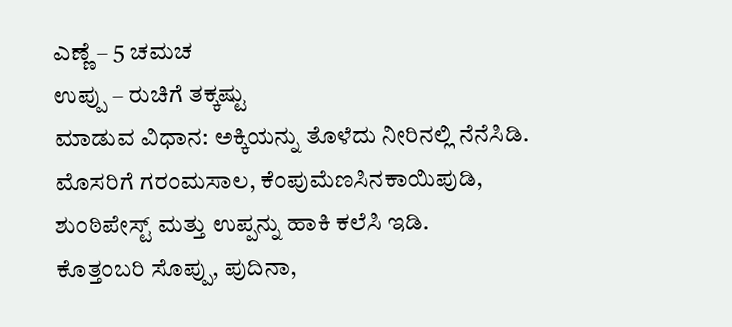ಎಣ್ಣೆ – 5 ಚಮಚ
ಉಪ್ಪು – ರುಚಿಗೆ ತಕ್ಕಷ್ಟು
ಮಾಡುವ ವಿಧಾನ: ಅಕ್ಕಿಯನ್ನು ತೊಳೆದು ನೀರಿನಲ್ಲಿ ನೆನೆಸಿಡಿ. ಮೊಸರಿಗೆ ಗರಂಮಸಾಲ, ಕೆಂಪುಮೆಣಸಿನಕಾಯಿಪುಡಿ, ಶುಂಠಿಪೇಸ್ಟ್ ಮತ್ತು ಉಪ್ಪನ್ನು ಹಾಕಿ ಕಲೆಸಿ ಇಡಿ.
ಕೊತ್ತಂಬರಿ ಸೊಪ್ಪು, ಪುದಿನಾ,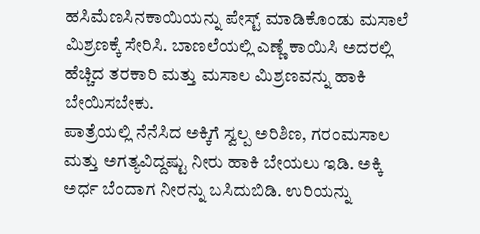ಹಸಿಮೆಣಸಿನಕಾಯಿಯನ್ನು ಪೇಸ್ಟ್ ಮಾಡಿಕೊಂಡು ಮಸಾಲೆ ಮಿಶ್ರಣಕ್ಕೆ ಸೇರಿಸಿ. ಬಾಣಲೆಯಲ್ಲಿ ಎಣ್ಣೆ ಕಾಯಿಸಿ ಅದರಲ್ಲಿ ಹೆಚ್ಚಿದ ತರಕಾರಿ ಮತ್ತು ಮಸಾಲ ಮಿಶ್ರಣವನ್ನು ಹಾಕಿ ಬೇಯಿಸಬೇಕು.
ಪಾತ್ರೆಯಲ್ಲಿ ನೆನೆಸಿದ ಅಕ್ಕಿಗೆ ಸ್ವಲ್ಪ ಅರಿಶಿಣ, ಗರಂಮಸಾಲ ಮತ್ತು ಅಗತ್ಯವಿದ್ದಷ್ಟು ನೀರು ಹಾಕಿ ಬೇಯಲು ಇಡಿ. ಅಕ್ಕಿ ಅರ್ಧ ಬೆಂದಾಗ ನೀರನ್ನು ಬಸಿದುಬಿಡಿ. ಉರಿಯನ್ನು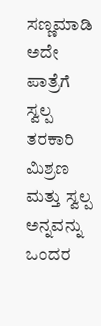ಸಣ್ಣಮಾಡಿ ಅದೇ ಪಾತ್ರೆಗೆ ಸ್ವಲ್ಪ ತರಕಾರಿ ಮಿಶ್ರಣ ಮತ್ತು ಸ್ವಲ್ಪ ಅನ್ನವನ್ನು ಒಂದರ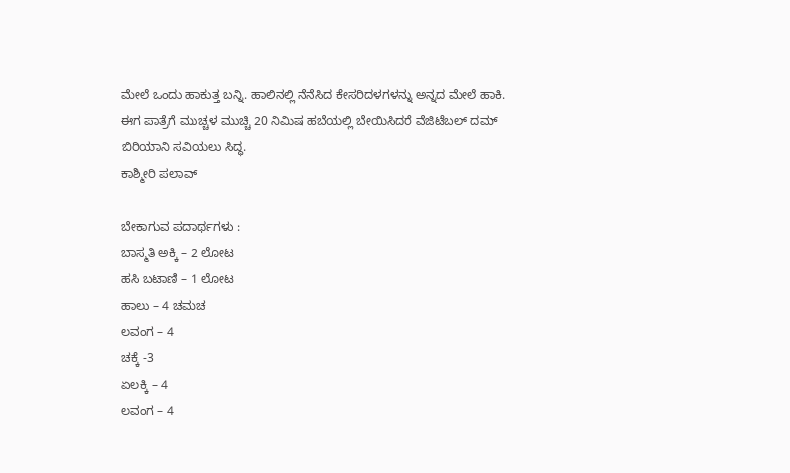ಮೇಲೆ ಒಂದು ಹಾಕುತ್ತ ಬನ್ನಿ. ಹಾಲಿನಲ್ಲಿ ನೆನೆಸಿದ ಕೇಸರಿದಳಗಳನ್ನು ಅನ್ನದ ಮೇಲೆ ಹಾಕಿ. ಈಗ ಪಾತ್ರೆಗೆ ಮುಚ್ಚಳ ಮುಚ್ಚಿ 20 ನಿಮಿಷ ಹಬೆಯಲ್ಲಿ ಬೇಯಿಸಿದರೆ ವೆಜಿಟೆಬಲ್ ದಮ್ ಬಿರಿಯಾನಿ ಸವಿಯಲು ಸಿದ್ಧ.
ಕಾಶ್ಮೀರಿ ಪಲಾವ್

ಬೇಕಾಗುವ ಪದಾರ್ಥಗಳು :
ಬಾಸ್ಮತಿ ಅಕ್ಕಿ – 2 ಲೋಟ
ಹಸಿ ಬಟಾಣಿ – 1 ಲೋಟ
ಹಾಲು – 4 ಚಮಚ
ಲವಂಗ – 4
ಚಕ್ಕೆ -3
ಏಲಕ್ಕಿ – 4
ಲವಂಗ – 4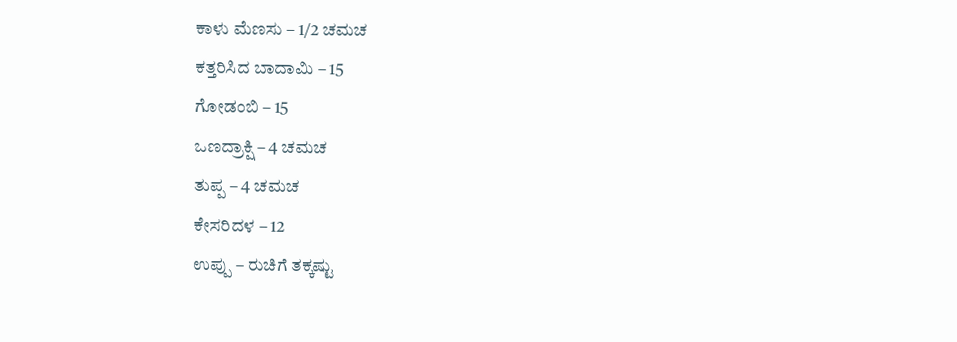ಕಾಳು ಮೆಣಸು – 1/2 ಚಮಚ
ಕತ್ತರಿಸಿದ ಬಾದಾಮಿ – 15
ಗೋಡಂಬಿ – 15
ಒಣದ್ರಾಕ್ಷಿ – 4 ಚಮಚ
ತುಪ್ಪ – 4 ಚಮಚ
ಕೇಸರಿದಳ – 12
ಉಪ್ಪು – ರುಚಿಗೆ ತಕ್ಕಷ್ಟು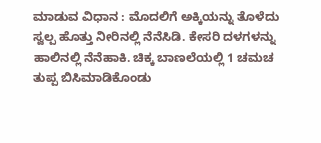ಮಾಡುವ ವಿಧಾನ : ಮೊದಲಿಗೆ ಅಕ್ಕಿಯನ್ನು ತೊಳೆದು ಸ್ವಲ್ಪ ಹೊತ್ತು ನೀರಿನಲ್ಲಿ ನೆನೆಸಿಡಿ. ಕೇಸರಿ ದಳಗಳನ್ನು ಹಾಲಿನಲ್ಲಿ ನೆನೆಹಾಕಿ. ಚಿಕ್ಕ ಬಾಣಲೆಯಲ್ಲಿ 1 ಚಮಚ ತುಪ್ಪ ಬಿಸಿಮಾಡಿಕೊಂಡು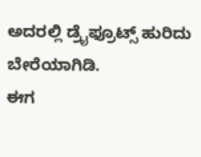ಅದರಲ್ಲಿ ಡ್ರೈಫ್ರೂಟ್ಸ್ ಹುರಿದು ಬೇರೆಯಾಗಿಡಿ.
ಈಗ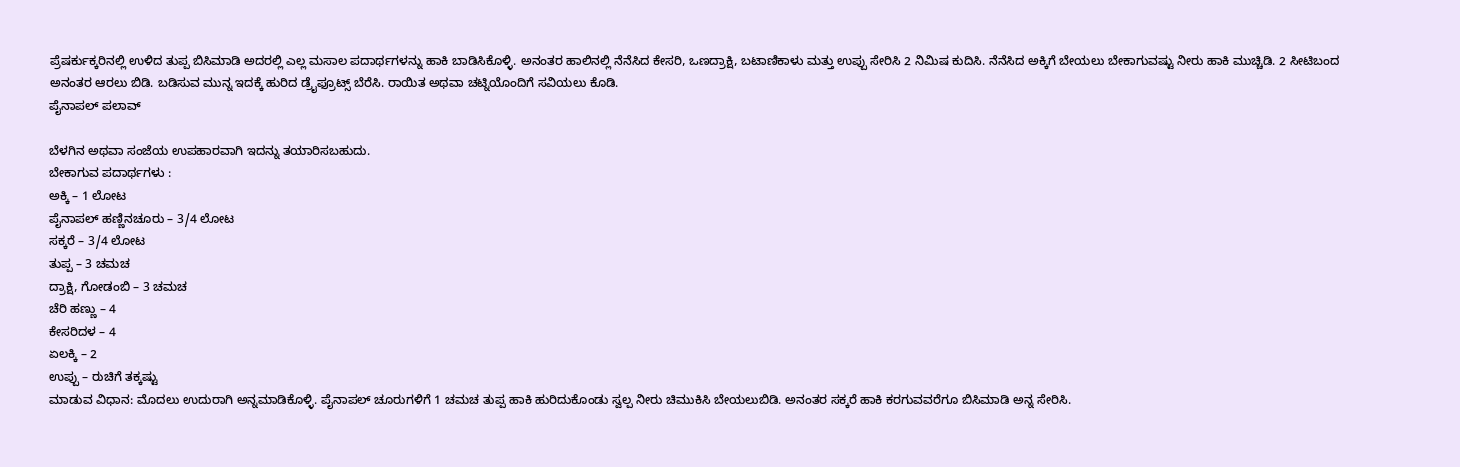ಪ್ರೆಷರ್ಕುಕ್ಕರಿನಲ್ಲಿ ಉಳಿದ ತುಪ್ಪ ಬಿಸಿಮಾಡಿ ಅದರಲ್ಲಿ ಎಲ್ಲ ಮಸಾಲ ಪದಾರ್ಥಗಳನ್ನು ಹಾಕಿ ಬಾಡಿಸಿಕೊಳ್ಳಿ. ಅನಂತರ ಹಾಲಿನಲ್ಲಿ ನೆನೆಸಿದ ಕೇಸರಿ, ಒಣದ್ರಾಕ್ಷಿ, ಬಟಾಣಿಕಾಳು ಮತ್ತು ಉಪ್ಪು ಸೇರಿಸಿ 2 ನಿಮಿಷ ಕುದಿಸಿ. ನೆನೆಸಿದ ಅಕ್ಕಿಗೆ ಬೇಯಲು ಬೇಕಾಗುವಷ್ಟು ನೀರು ಹಾಕಿ ಮುಚ್ಚಿಡಿ. 2 ಸೀಟಿಬಂದ ಅನಂತರ ಆರಲು ಬಿಡಿ. ಬಡಿಸುವ ಮುನ್ನ ಇದಕ್ಕೆ ಹುರಿದ ಡ್ರೈಫ್ರೂಟ್ಸ್ ಬೆರೆಸಿ. ರಾಯಿತ ಅಥವಾ ಚಟ್ನಿಯೊಂದಿಗೆ ಸವಿಯಲು ಕೊಡಿ.
ಪೈನಾಪಲ್ ಪಲಾವ್

ಬೆಳಗಿನ ಅಥವಾ ಸಂಜೆಯ ಉಪಹಾರವಾಗಿ ಇದನ್ನು ತಯಾರಿಸಬಹುದು.
ಬೇಕಾಗುವ ಪದಾರ್ಥಗಳು :
ಅಕ್ಕಿ – 1 ಲೋಟ
ಪೈನಾಪಲ್ ಹಣ್ಣಿನಚೂರು – 3/4 ಲೋಟ
ಸಕ್ಕರೆ – 3/4 ಲೋಟ
ತುಪ್ಪ – 3 ಚಮಚ
ದ್ರಾಕ್ಷಿ, ಗೋಡಂಬಿ – 3 ಚಮಚ
ಚೆರಿ ಹಣ್ಣು – 4
ಕೇಸರಿದಳ – 4
ಏಲಕ್ಕಿ – 2
ಉಪ್ಪು – ರುಚಿಗೆ ತಕ್ಕಷ್ಟು
ಮಾಡುವ ವಿಧಾನ: ಮೊದಲು ಉದುರಾಗಿ ಅನ್ನಮಾಡಿಕೊಳ್ಳಿ. ಪೈನಾಪಲ್ ಚೂರುಗಳಿಗೆ 1 ಚಮಚ ತುಪ್ಪ ಹಾಕಿ ಹುರಿದುಕೊಂಡು ಸ್ವಲ್ಪ ನೀರು ಚಿಮುಕಿಸಿ ಬೇಯಲುಬಿಡಿ. ಅನಂತರ ಸಕ್ಕರೆ ಹಾಕಿ ಕರಗುವವರೆಗೂ ಬಿಸಿಮಾಡಿ ಅನ್ನ ಸೇರಿಸಿ.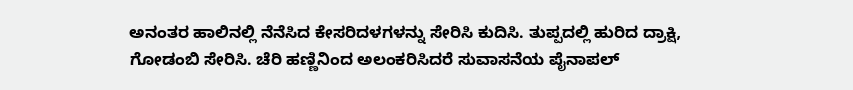ಅನಂತರ ಹಾಲಿನಲ್ಲಿ ನೆನೆಸಿದ ಕೇಸರಿದಳಗಳನ್ನು ಸೇರಿಸಿ ಕುದಿಸಿ. ತುಪ್ಪದಲ್ಲಿ ಹುರಿದ ದ್ರಾಕ್ಷಿ, ಗೋಡಂಬಿ ಸೇರಿಸಿ. ಚೆರಿ ಹಣ್ಣಿನಿಂದ ಅಲಂಕರಿಸಿದರೆ ಸುವಾಸನೆಯ ಪೈನಾಪಲ್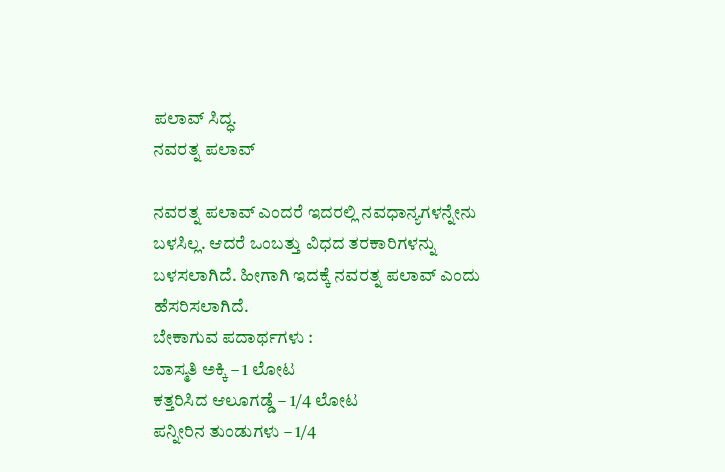ಪಲಾವ್ ಸಿದ್ಧ.
ನವರತ್ನ ಪಲಾವ್

ನವರತ್ನ ಪಲಾವ್ ಎಂದರೆ ಇದರಲ್ಲಿ ನವಧಾನ್ಯಗಳನ್ನೇನು ಬಳಸಿಲ್ಲ. ಆದರೆ ಒಂಬತ್ತು ವಿಧದ ತರಕಾರಿಗಳನ್ನು ಬಳಸಲಾಗಿದೆ. ಹೀಗಾಗಿ ಇದಕ್ಕೆ ನವರತ್ನ ಪಲಾವ್ ಎಂದು ಹೆಸರಿಸಲಾಗಿದೆ.
ಬೇಕಾಗುವ ಪದಾರ್ಥಗಳು :
ಬಾಸ್ಮತಿ ಅಕ್ಕಿ – 1 ಲೋಟ
ಕತ್ತರಿಸಿದ ಆಲೂಗಡ್ಡೆ – 1/4 ಲೋಟ
ಪನ್ನೀರಿನ ತುಂಡುಗಳು – 1/4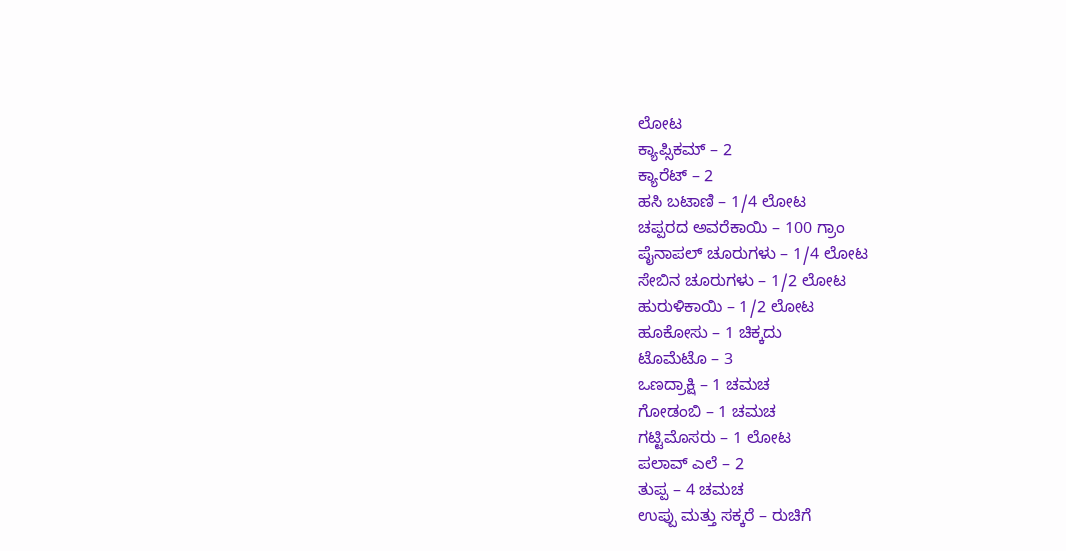ಲೋಟ
ಕ್ಯಾಪ್ಸಿಕಮ್ – 2
ಕ್ಯಾರೆಟ್ – 2
ಹಸಿ ಬಟಾಣಿ – 1/4 ಲೋಟ
ಚಪ್ಪರದ ಅವರೆಕಾಯಿ – 100 ಗ್ರಾಂ
ಪೈನಾಪಲ್ ಚೂರುಗಳು – 1/4 ಲೋಟ
ಸೇಬಿನ ಚೂರುಗಳು – 1/2 ಲೋಟ
ಹುರುಳಿಕಾಯಿ – 1/2 ಲೋಟ
ಹೂಕೋಸು – 1 ಚಿಕ್ಕದು
ಟೊಮೆಟೊ – 3
ಒಣದ್ರಾಕ್ಷಿ – 1 ಚಮಚ
ಗೋಡಂಬಿ – 1 ಚಮಚ
ಗಟ್ಟಿಮೊಸರು – 1 ಲೋಟ
ಪಲಾವ್ ಎಲೆ – 2
ತುಪ್ಪ – 4 ಚಮಚ
ಉಪ್ಪು ಮತ್ತು ಸಕ್ಕರೆ – ರುಚಿಗೆ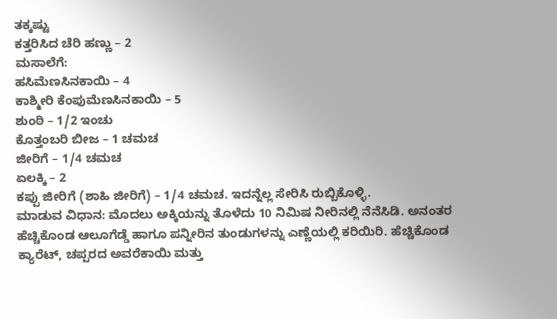ತಕ್ಕಷ್ಟು
ಕತ್ತರಿಸಿದ ಚೆರಿ ಹಣ್ಣು – 2
ಮಸಾಲೆಗೆ:
ಹಸಿಮೆಣಸಿನಕಾಯಿ – 4
ಕಾಶ್ಮೀರಿ ಕೆಂಪುಮೆಣಸಿನಕಾಯಿ – 5
ಶುಂಠಿ – 1/2 ಇಂಚು
ಕೊತ್ತಂಬರಿ ಬೀಜ – 1 ಚಮಚ
ಜೀರಿಗೆ – 1/4 ಚಮಚ
ಏಲಕ್ಕಿ – 2
ಕಪ್ಪು ಜೀರಿಗೆ (ಶಾಹಿ ಜೀರಿಗೆ) – 1/4 ಚಮಚ. ಇದನ್ನೆಲ್ಲ ಸೇರಿಸಿ ರುಬ್ಬಿಕೊಳ್ಳಿ.
ಮಾಡುವ ವಿಧಾನ: ಮೊದಲು ಅಕ್ಕಿಯನ್ನು ತೊಳೆದು 10 ನಿಮಿಷ ನೀರಿನಲ್ಲಿ ನೆನೆಸಿಡಿ. ಅನಂತರ ಹೆಚ್ಚಿಕೊಂಡ ಆಲೂಗೆಡ್ಡೆ ಹಾಗೂ ಪನ್ನೀರಿನ ತುಂಡುಗಳನ್ನು ಎಣ್ಣೆಯಲ್ಲಿ ಕರಿಯಿರಿ. ಹೆಚ್ಚಿಕೊಂಡ ಕ್ಯಾರೆಟ್, ಚಪ್ಪರದ ಅವರೆಕಾಯಿ ಮತ್ತು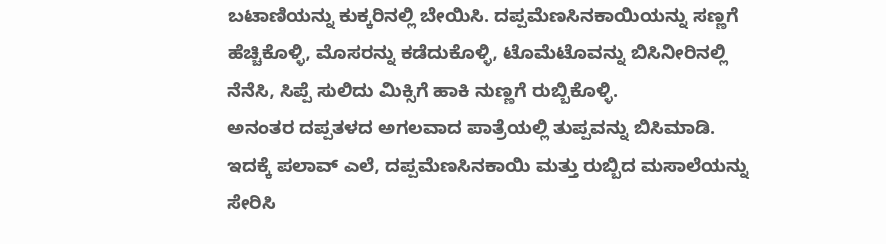ಬಟಾಣಿಯನ್ನು ಕುಕ್ಕರಿನಲ್ಲಿ ಬೇಯಿಸಿ. ದಪ್ಪಮೆಣಸಿನಕಾಯಿಯನ್ನು ಸಣ್ಣಗೆ ಹೆಚ್ಚಿಕೊಳ್ಳಿ, ಮೊಸರನ್ನು ಕಡೆದುಕೊಳ್ಳಿ, ಟೊಮೆಟೊವನ್ನು ಬಿಸಿನೀರಿನಲ್ಲಿ ನೆನೆಸಿ, ಸಿಪ್ಪೆ ಸುಲಿದು ಮಿಕ್ಸಿಗೆ ಹಾಕಿ ನುಣ್ಣಗೆ ರುಬ್ಬಿಕೊಳ್ಳಿ.
ಅನಂತರ ದಪ್ಪತಳದ ಅಗಲವಾದ ಪಾತ್ರೆಯಲ್ಲಿ ತುಪ್ಪವನ್ನು ಬಿಸಿಮಾಡಿ. ಇದಕ್ಕೆ ಪಲಾವ್ ಎಲೆ, ದಪ್ಪಮೆಣಸಿನಕಾಯಿ ಮತ್ತು ರುಬ್ಬಿದ ಮಸಾಲೆಯನ್ನು ಸೇರಿಸಿ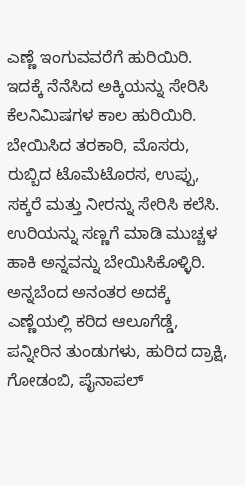ಎಣ್ಣೆ ಇಂಗುವವರೆಗೆ ಹುರಿಯಿರಿ. ಇದಕ್ಕೆ ನೆನೆಸಿದ ಅಕ್ಕಿಯನ್ನು ಸೇರಿಸಿ ಕೆಲನಿಮಿಷಗಳ ಕಾಲ ಹುರಿಯಿರಿ. ಬೇಯಿಸಿದ ತರಕಾರಿ, ಮೊಸರು, ರುಬ್ಬಿದ ಟೊಮೆಟೊರಸ, ಉಪ್ಪು, ಸಕ್ಕರೆ ಮತ್ತು ನೀರನ್ನು ಸೇರಿಸಿ ಕಲೆಸಿ.
ಉರಿಯನ್ನು ಸಣ್ಣಗೆ ಮಾಡಿ ಮುಚ್ಚಳ ಹಾಕಿ ಅನ್ನವನ್ನು ಬೇಯಿಸಿಕೊಳ್ಳಿರಿ. ಅನ್ನಬೆಂದ ಅನಂತರ ಅದಕ್ಕೆ ಎಣ್ಣೆಯಲ್ಲಿ ಕರಿದ ಆಲೂಗೆಡ್ಡೆ, ಪನ್ನೀರಿನ ತುಂಡುಗಳು, ಹುರಿದ ದ್ರಾಕ್ಷಿ, ಗೋಡಂಬಿ, ಪೈನಾಪಲ್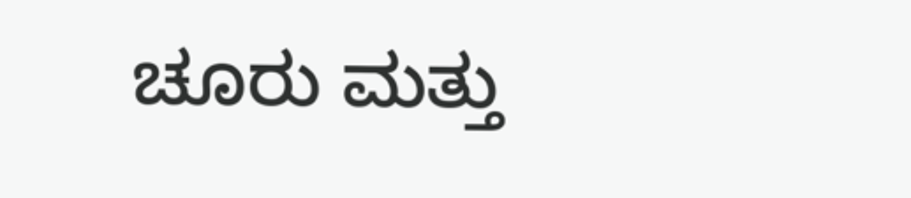ಚೂರು ಮತ್ತು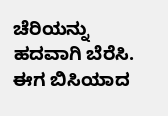ಚೆರಿಯನ್ನು ಹದವಾಗಿ ಬೆರೆಸಿ. ಈಗ ಬಿಸಿಯಾದ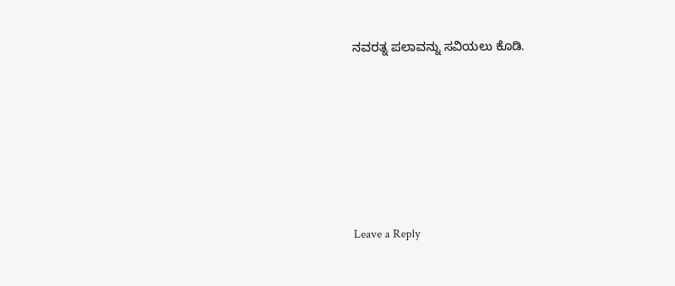ನವರತ್ನ ಪಲಾವನ್ನು ಸವಿಯಲು ಕೊಡಿ.






Leave a Reply